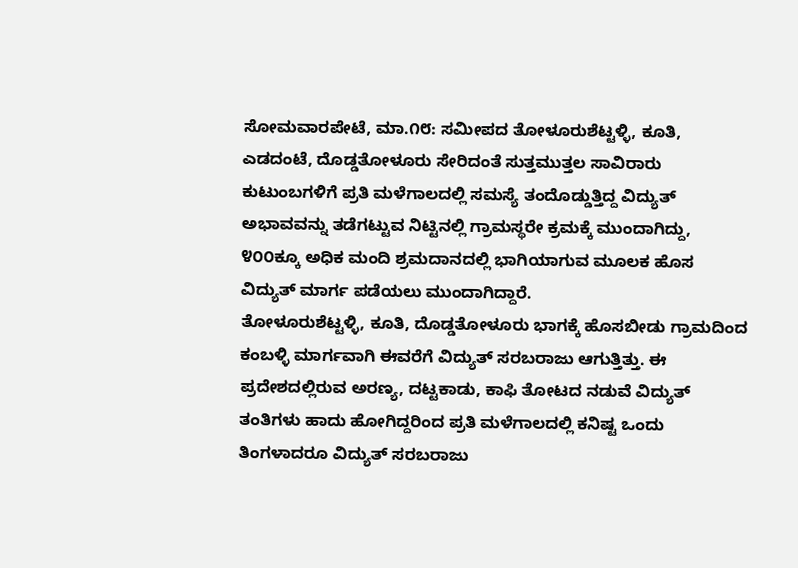ಸೋಮವಾರಪೇಟೆ, ಮಾ.೧೮: ಸಮೀಪದ ತೋಳೂರುಶೆಟ್ಟಳ್ಳಿ, ಕೂತಿ, ಎಡದಂಟೆ, ದೊಡ್ಡತೋಳೂರು ಸೇರಿದಂತೆ ಸುತ್ತಮುತ್ತಲ ಸಾವಿರಾರು ಕುಟುಂಬಗಳಿಗೆ ಪ್ರತಿ ಮಳೆಗಾಲದಲ್ಲಿ ಸಮಸ್ಯೆ ತಂದೊಡ್ಡುತ್ತಿದ್ದ ವಿದ್ಯುತ್ ಅಭಾವವನ್ನು ತಡೆಗಟ್ಟುವ ನಿಟ್ಟಿನಲ್ಲಿ ಗ್ರಾಮಸ್ಥರೇ ಕ್ರಮಕ್ಕೆ ಮುಂದಾಗಿದ್ದು, ೪೦೦ಕ್ಕೂ ಅಧಿಕ ಮಂದಿ ಶ್ರಮದಾನದಲ್ಲಿ ಭಾಗಿಯಾಗುವ ಮೂಲಕ ಹೊಸ ವಿದ್ಯುತ್ ಮಾರ್ಗ ಪಡೆಯಲು ಮುಂದಾಗಿದ್ದಾರೆ.
ತೋಳೂರುಶೆಟ್ಟಳ್ಳಿ, ಕೂತಿ, ದೊಡ್ಡತೋಳೂರು ಭಾಗಕ್ಕೆ ಹೊಸಬೀಡು ಗ್ರಾಮದಿಂದ ಕಂಬಳ್ಳಿ ಮಾರ್ಗವಾಗಿ ಈವರೆಗೆ ವಿದ್ಯುತ್ ಸರಬರಾಜು ಆಗುತ್ತಿತ್ತು. ಈ ಪ್ರದೇಶದಲ್ಲಿರುವ ಅರಣ್ಯ, ದಟ್ಟಕಾಡು, ಕಾಫಿ ತೋಟದ ನಡುವೆ ವಿದ್ಯುತ್ ತಂತಿಗಳು ಹಾದು ಹೋಗಿದ್ದರಿಂದ ಪ್ರತಿ ಮಳೆಗಾಲದಲ್ಲಿ ಕನಿಷ್ಟ ಒಂದು ತಿಂಗಳಾದರೂ ವಿದ್ಯುತ್ ಸರಬರಾಜು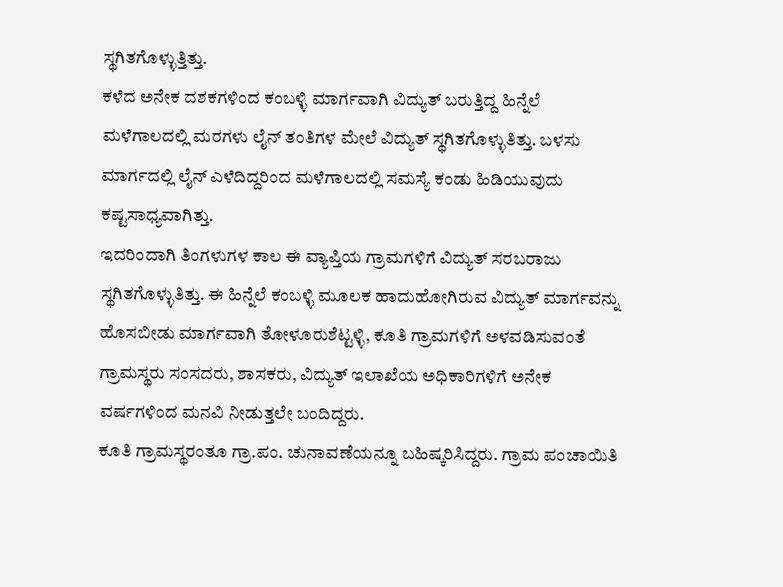ಸ್ಥಗಿತಗೊಳ್ಳುತ್ತಿತ್ತು.
ಕಳೆದ ಅನೇಕ ದಶಕಗಳಿಂದ ಕಂಬಳ್ಳಿ ಮಾರ್ಗವಾಗಿ ವಿದ್ಯುತ್ ಬರುತ್ತಿದ್ದ ಹಿನ್ನೆಲೆ ಮಳೆಗಾಲದಲ್ಲಿ ಮರಗಳು ಲೈನ್ ತಂತಿಗಳ ಮೇಲೆ ವಿದ್ಯುತ್ ಸ್ಥಗಿತಗೊಳ್ಳುತಿತ್ತು. ಬಳಸು ಮಾರ್ಗದಲ್ಲಿ ಲೈನ್ ಎಳೆದಿದ್ದರಿಂದ ಮಳೆಗಾಲದಲ್ಲಿ ಸಮಸ್ಯೆ ಕಂಡು ಹಿಡಿಯುವುದು ಕಷ್ಟಸಾಧ್ಯವಾಗಿತ್ತು.
ಇದರಿಂದಾಗಿ ತಿಂಗಳುಗಳ ಕಾಲ ಈ ವ್ಯಾಪ್ತಿಯ ಗ್ರಾಮಗಳಿಗೆ ವಿದ್ಯುತ್ ಸರಬರಾಜು ಸ್ಥಗಿತಗೊಳ್ಳುತಿತ್ತು. ಈ ಹಿನ್ನೆಲೆ ಕಂಬಳ್ಳಿ ಮೂಲಕ ಹಾದುಹೋಗಿರುವ ವಿದ್ಯುತ್ ಮಾರ್ಗವನ್ನು ಹೊಸಬೀಡು ಮಾರ್ಗವಾಗಿ ತೋಳೂರುಶೆಟ್ಟಳ್ಳಿ, ಕೂತಿ ಗ್ರಾಮಗಳಿಗೆ ಅಳವಡಿಸುವಂತೆ ಗ್ರಾಮಸ್ಥರು ಸಂಸದರು, ಶಾಸಕರು, ವಿದ್ಯುತ್ ಇಲಾಖೆಯ ಅಧಿಕಾರಿಗಳಿಗೆ ಅನೇಕ ವರ್ಷಗಳಿಂದ ಮನವಿ ನೀಡುತ್ತಲೇ ಬಂದಿದ್ದರು.
ಕೂತಿ ಗ್ರಾಮಸ್ಥರಂತೂ ಗ್ರಾ.ಪಂ. ಚುನಾವಣೆಯನ್ನೂ ಬಹಿಷ್ಕರಿಸಿದ್ದರು. ಗ್ರಾಮ ಪಂಚಾಯಿತಿ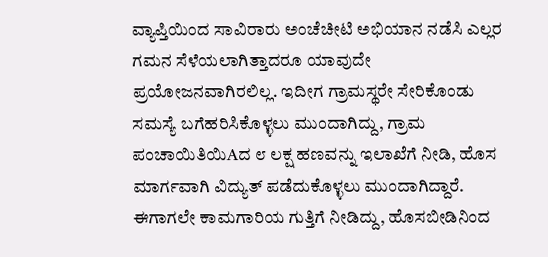ವ್ಯಾಪ್ತಿಯಿಂದ ಸಾವಿರಾರು ಅಂಚೆಚೀಟಿ ಅಭಿಯಾನ ನಡೆಸಿ ಎಲ್ಲರ ಗಮನ ಸೆಳೆಯಲಾಗಿತ್ತಾದರೂ ಯಾವುದೇ ಪ್ರಯೋಜನವಾಗಿರಲಿಲ್ಲ. ಇದೀಗ ಗ್ರಾಮಸ್ಥರೇ ಸೇರಿಕೊಂಡು ಸಮಸ್ಯೆ ಬಗೆಹರಿಸಿಕೊಳ್ಳಲು ಮುಂದಾಗಿದ್ದು, ಗ್ರಾಮ ಪಂಚಾಯಿತಿಯಿAದ ೮ ಲಕ್ಷ ಹಣವನ್ನು ಇಲಾಖೆಗೆ ನೀಡಿ, ಹೊಸ ಮಾರ್ಗವಾಗಿ ವಿದ್ಯುತ್ ಪಡೆದುಕೊಳ್ಳಲು ಮುಂದಾಗಿದ್ದಾರೆ.
ಈಗಾಗಲೇ ಕಾಮಗಾರಿಯ ಗುತ್ತಿಗೆ ನೀಡಿದ್ದು, ಹೊಸಬೀಡಿನಿಂದ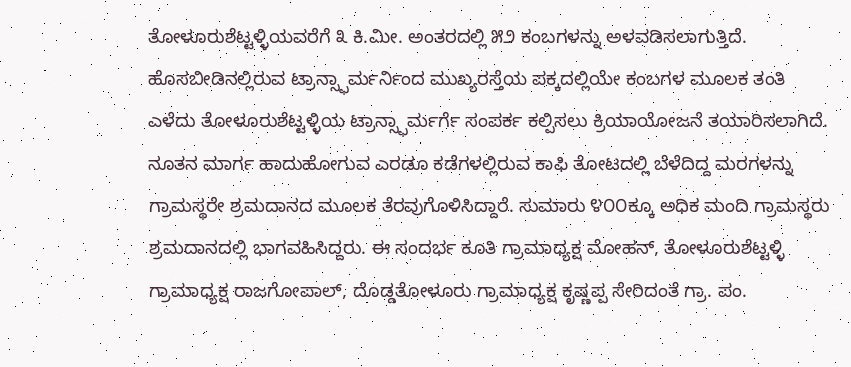ತೋಳೂರುಶೆಟ್ಟಳ್ಳಿಯವರೆಗೆ ೩ ಕಿ.ಮೀ. ಅಂತರದಲ್ಲಿ ೫೨ ಕಂಬಗಳನ್ನು ಅಳವಡಿಸಲಾಗುತ್ತಿದೆ. ಹೊಸಬೀಡಿನಲ್ಲಿರುವ ಟ್ರಾನ್ಸ್ಫಾರ್ಮರ್ನಿಂದ ಮುಖ್ಯರಸ್ತೆಯ ಪಕ್ಕದಲ್ಲಿಯೇ ಕಂಬಗಳ ಮೂಲಕ ತಂತಿ ಎಳೆದು ತೋಳೂರುಶೆಟ್ಟಳ್ಳಿಯ ಟ್ರಾನ್ಸ್ಫಾರ್ಮರ್ಗೆ ಸಂಪರ್ಕ ಕಲ್ಪಿಸಲು ಕ್ರಿಯಾಯೋಜನೆ ತಯಾರಿಸಲಾಗಿದೆ.
ನೂತನ ಮಾರ್ಗ ಹಾದುಹೋಗುವ ಎರಡೂ ಕಡೆಗಳಲ್ಲಿರುವ ಕಾಫಿ ತೋಟದಲ್ಲಿ ಬೆಳೆದಿದ್ದ ಮರಗಳನ್ನು ಗ್ರಾಮಸ್ಥರೇ ಶ್ರಮದಾನದ ಮೂಲಕ ತೆರವುಗೊಳಿಸಿದ್ದಾರೆ. ಸುಮಾರು ೪೦೦ಕ್ಕೂ ಅಧಿಕ ಮಂದಿ ಗ್ರಾಮಸ್ಥರು ಶ್ರಮದಾನದಲ್ಲಿ ಭಾಗವಹಿಸಿದ್ದರು. ಈ ಸಂದರ್ಭ ಕೂತಿ ಗ್ರಾಮಾಧ್ಯಕ್ಷ ಮೋಹನ್, ತೋಳೂರುಶೆಟ್ಟಳ್ಳಿ ಗ್ರಾಮಾಧ್ಯಕ್ಷ ರಾಜಗೋಪಾಲ್, ದೊಡ್ಡತೋಳೂರು ಗ್ರಾಮಾಧ್ಯಕ್ಷ ಕೃಷ್ಣಪ್ಪ ಸೇರಿದಂತೆ ಗ್ರಾ. ಪಂ.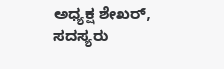ಅಧ್ಯಕ್ಷ ಶೇಖರ್, ಸದಸ್ಯರು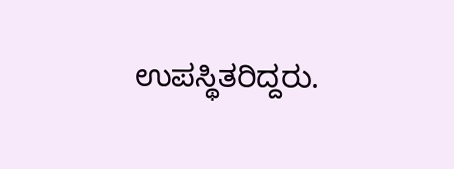ಉಪಸ್ಥಿತರಿದ್ದರು.